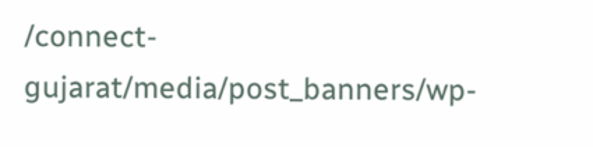/connect-gujarat/media/post_banners/wp-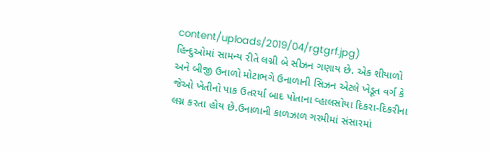content/uploads/2019/04/rgtgrf.jpg)
હિન્દુઓમાં સામન્ય રીતે લગ્ની બે સીઝન ગણાય છે. એક શીયાળો અને બીજી ઉનાળો મોટાભગે ઉનાળાની સિઝન એટલે ખેડૂત વર્ગ કે જેઓ ખેતીનો પાક ઉતરર્યા બાદ પોતાના વ્હાલસોયા દિકરા-દિકરીના લગ્ન કરતા હોય છે.ઉનાળાની કાળઝાળ ગરમીમાં સંસારમાં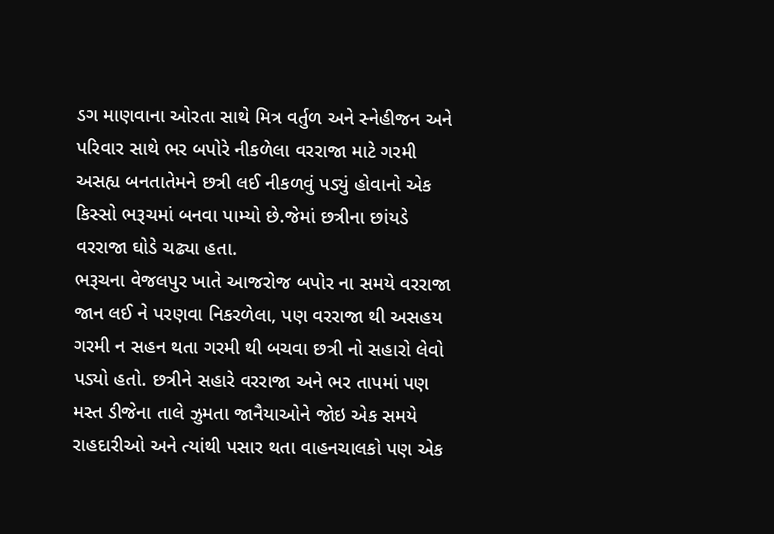ડગ માણવાના ઓરતા સાથે મિત્ર વર્તુળ અને સ્નેહીજન અને પરિવાર સાથે ભર બપોરે નીકળેલા વરરાજા માટે ગરમી અસહ્ય બનતાતેમને છત્રી લઈ નીકળવું પડ્યું હોવાનો એક કિસ્સો ભરૂચમાં બનવા પામ્યો છે.જેમાં છત્રીના છાંયડે વરરાજા ઘોડે ચઢ્યા હતા.
ભરૂચના વેજલપુર ખાતે આજરોજ બપોર ના સમયે વરરાજા જાન લઈ ને પરણવા નિકરળેલા, પણ વરરાજા થી અસહય ગરમી ન સહન થતા ગરમી થી બચવા છત્રી નો સહારો લેવો પડ્યો હતો. છત્રીને સહારે વરરાજા અને ભર તાપમાં પણ મસ્ત ડીજેના તાલે ઝુમતા જાનૈયાઓને જોઇ એક સમયે રાહદારીઓ અને ત્યાંથી પસાર થતા વાહનચાલકો પણ એક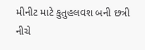મીનીટ માટે કુતુહલવશ બની છત્રી નીચે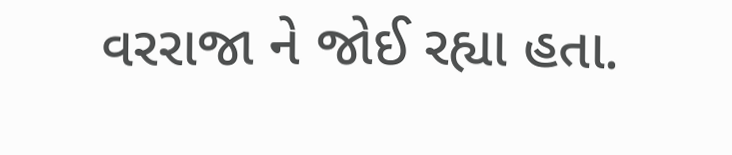વરરાજા ને જોઈ રહ્યા હતા.